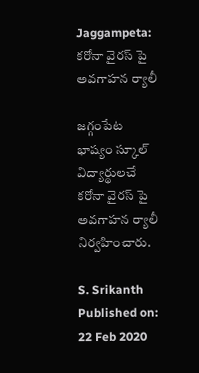Jaggampeta: కరోనా వైరస్ పై అవగాహన ర్యాలీ

జగ్గంపేట భాష్యం స్కూల్ విద్యార్థులచే కరోనా వైరస్ పై అవగాహన ర్యాలీ నిర్వహించారు.

S. Srikanth
Published on: 22 Feb 2020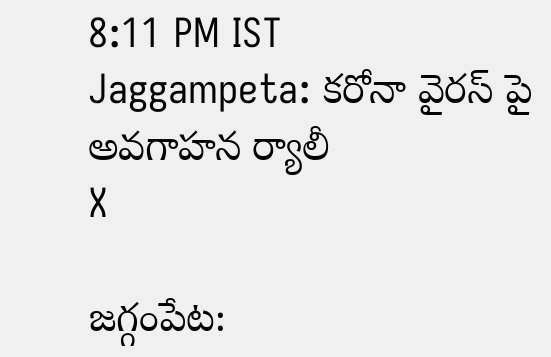8:11 PM IST
Jaggampeta: కరోనా వైరస్ పై అవగాహన ర్యాలీ
X

జగ్గంపేట: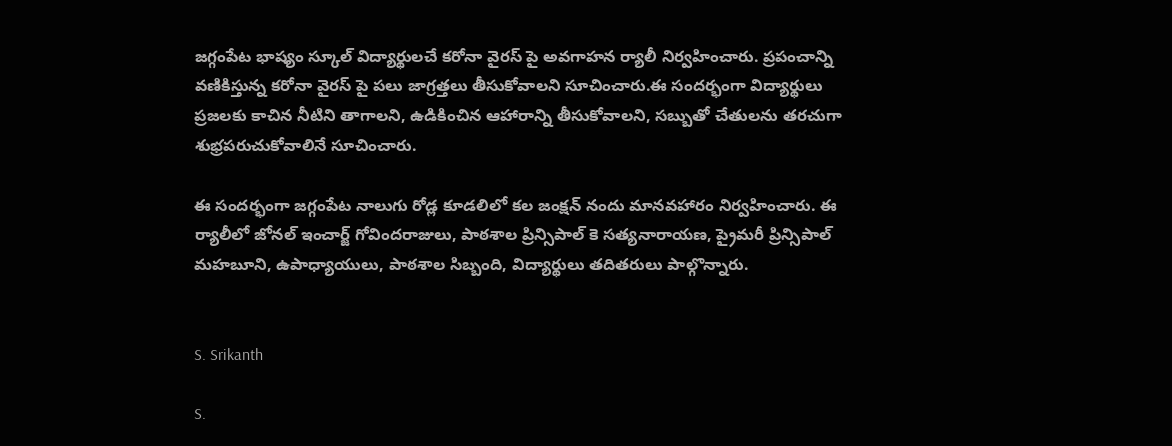జగ్గంపేట భాష్యం స్కూల్ విద్యార్థులచే కరోనా వైరస్ పై అవగాహన ర్యాలీ నిర్వహించారు. ప్రపంచాన్ని వణికిస్తున్న కరోనా వైరస్ పై పలు జాగ్రత్తలు తీసుకోవాలని సూచించారు.ఈ సందర్భంగా విద్యార్థులు ప్రజలకు కాచిన నీటిని తాగాలని, ఉడికించిన ఆహారాన్ని తీసుకోవాలని, సబ్బుతో చేతులను తరచుగా శుభ్రపరుచుకోవాలినే సూచించారు.

ఈ సందర్భంగా జగ్గంపేట నాలుగు రోడ్ల కూడలిలో కల జంక్షన్ నందు మానవహారం నిర్వహించారు. ఈ ర్యాలీలో జోనల్ ఇంచార్జ్ గోవిందరాజులు, పాఠశాల ప్రిన్సిపాల్ కె సత్యనారాయణ, ప్రైమరీ ప్రిన్సిపాల్ మహబూని, ఉపాధ్యాయులు, పాఠశాల సిబ్బంది, విద్యార్థులు తదితరులు పాల్గొన్నారు.


S. Srikanth

S.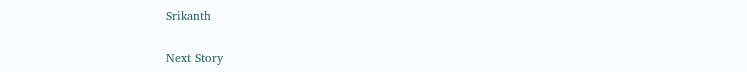Srikanth

Next Story